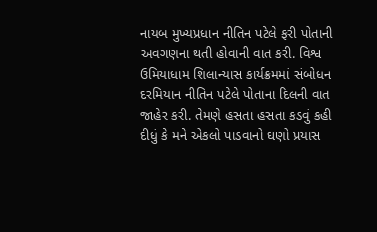નાયબ મુખ્યપ્રધાન નીતિન પટેલે ફરી પોતાની અવગણના થતી હોવાની વાત કરી. વિશ્વ ઉમિયાધામ શિલાન્યાસ કાર્યક્રમમાં સંબોધન દરમિયાન નીતિન પટેલે પોતાના દિલની વાત જાહેર કરી. તેમણે હસતા હસતા કડવું કહી દીધું કે મને એકલો પાડવાનો ઘણો પ્રયાસ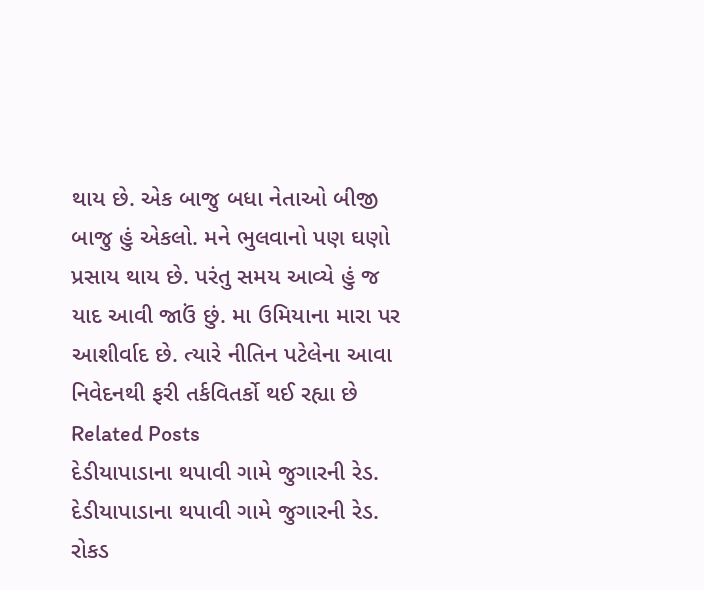થાય છે. એક બાજુ બધા નેતાઓ બીજી બાજુ હું એકલો. મને ભુલવાનો પણ ઘણો પ્રસાય થાય છે. પરંતુ સમય આવ્યે હું જ યાદ આવી જાઉં છું. મા ઉમિયાના મારા પર આશીર્વાદ છે. ત્યારે નીતિન પટેલેના આવા નિવેદનથી ફરી તર્કવિતર્કો થઈ રહ્યા છે
Related Posts
દેડીયાપાડાના થપાવી ગામે જુગારની રેડ.
દેડીયાપાડાના થપાવી ગામે જુગારની રેડ. રોકડ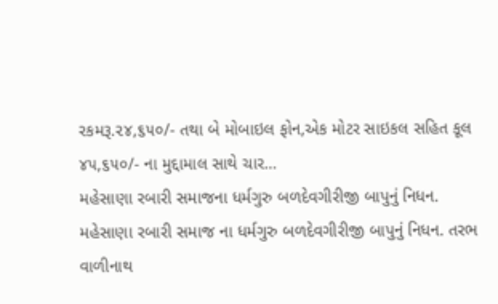રકમરૂ.૨૪,૬૫૦/- તથા બે મોબાઇલ ફોન,એક મોટર સાઇકલ સહિત કૂલ ૪૫,૬૫૦/- ના મુદ્દામાલ સાથે ચાર…
મહેસાણા રબારી સમાજના ધર્મગુરુ બળદેવગીરીજી બાપુનું નિધન.
મહેસાણા રબારી સમાજ ના ધર્મગુરુ બળદેવગીરીજી બાપુનું નિધન. તરભ વાળીનાથ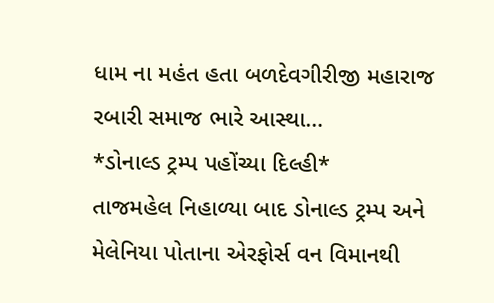ધામ ના મહંત હતા બળદેવગીરીજી મહારાજ રબારી સમાજ ભારે આસ્થા…
*ડોનાલ્ડ ટ્રમ્પ પહોંચ્યા દિલ્હી*
તાજમહેલ નિહાળ્યા બાદ ડોનાલ્ડ ટ્રમ્પ અને મેલેનિયા પોતાના એરફોર્સ વન વિમાનથી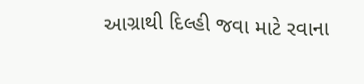આગ્રાથી દિલ્હી જવા માટે રવાના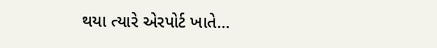થયા ત્યારે એરપોર્ટ ખાતે…